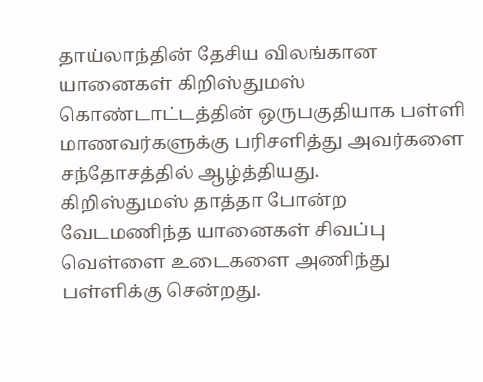தாய்லாந்தின் தேசிய விலங்கான யானைகள் கிறிஸ்துமஸ் கொண்டாட்டத்தின் ஒருபகுதியாக பள்ளி மாணவர்களுக்கு பரிசளித்து அவர்களை சந்தோசத்தில் ஆழ்த்தியது.
கிறிஸ்துமஸ் தாத்தா போன்ற வேடமணிந்த யானைகள் சிவப்பு வெள்ளை உடைகளை அணிந்து பள்ளிக்கு சென்றது.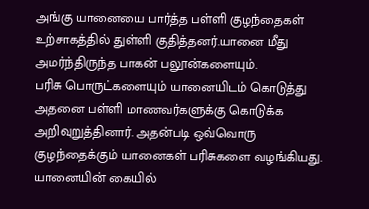அங்கு யானையை பார்த்த பள்ளி குழந்தைகள் உற்சாகத்தில் துள்ளி குதித்தனர்.யானை மீது அமர்ந்திருந்த பாகன் பலூன்களையும்.
பரிசு பொருட்களையும் யானையிடம் கொடுத்து அதனை பள்ளி மாணவர்களுக்கு கொடுக்க அறிவுறுத்தினார். அதன்படி ஒவ்வொரு குழந்தைக்கும் யானைகள் பரிசுகளை வழங்கியது. யானையின் கையில்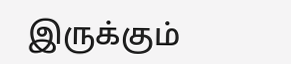இருக்கும்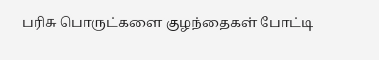பரிசு பொருட்களை குழந்தைகள் போட்டி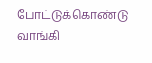போட்டுக்கொண்டு வாங்கி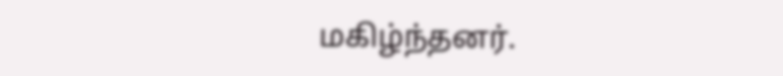மகிழ்ந்தனர்.